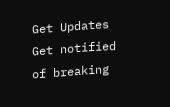Get Updates
Get notified of breaking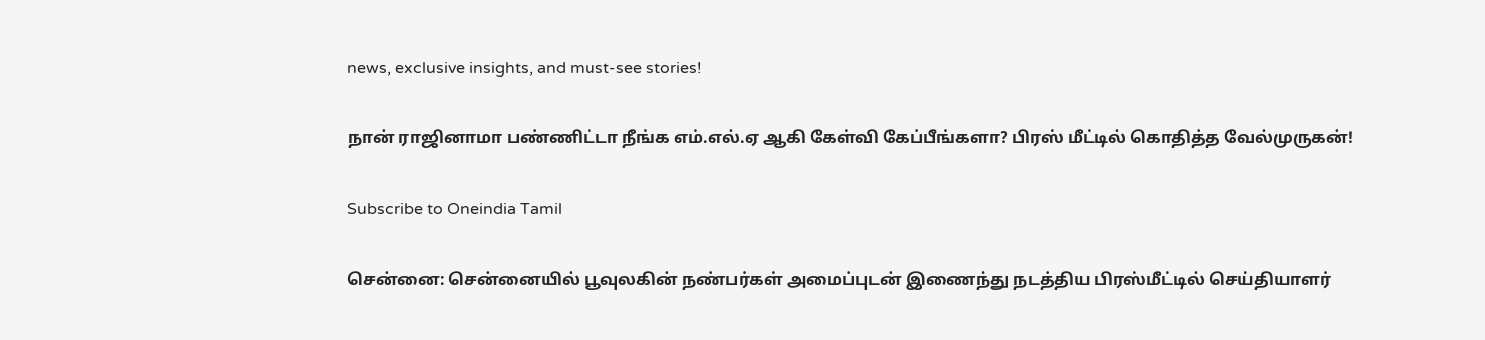news, exclusive insights, and must-see stories!

நான் ராஜினாமா பண்ணிட்டா நீங்க எம்.எல்.ஏ ஆகி கேள்வி கேப்பீங்களா? பிரஸ் மீட்டில் கொதித்த வேல்முருகன்!

Subscribe to Oneindia Tamil

சென்னை: சென்னையில் பூவுலகின் நண்பர்கள் அமைப்புடன் இணைந்து நடத்திய பிரஸ்மீட்டில் செய்தியாளர்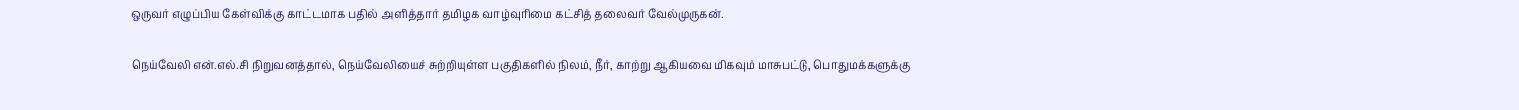ஒருவர் எழுப்பிய கேள்விக்கு காட்டமாக பதில் அளித்தார் தமிழக வாழ்வுரிமை கட்சித் தலைவர் வேல்முருகன்.

நெய்வேலி என்.எல்.சி நிறுவனத்தால், நெய்வேலியைச் சுற்றியுள்ள பகுதிகளில் நிலம், நீர், காற்று ஆகியவை மிகவும் மாசுபட்டு, பொதுமக்களுக்கு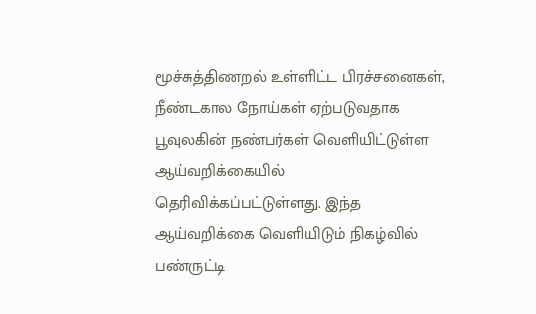மூச்சுத்திணறல் உள்ளிட்ட பிரச்சனைகள், நீண்டகால நோய்கள் ஏற்படுவதாக பூவுலகின் நண்பர்கள் வெளியிட்டுள்ள ஆய்வறிக்கையில் தெரிவிக்கப்பட்டுள்ளது. இந்த ஆய்வறிக்கை வெளியிடும் நிகழ்வில் பண்ருட்டி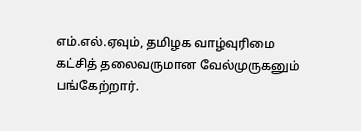எம்.எல்.ஏவும், தமிழக வாழ்வுரிமை கட்சித் தலைவருமான வேல்முருகனும் பங்கேற்றார்.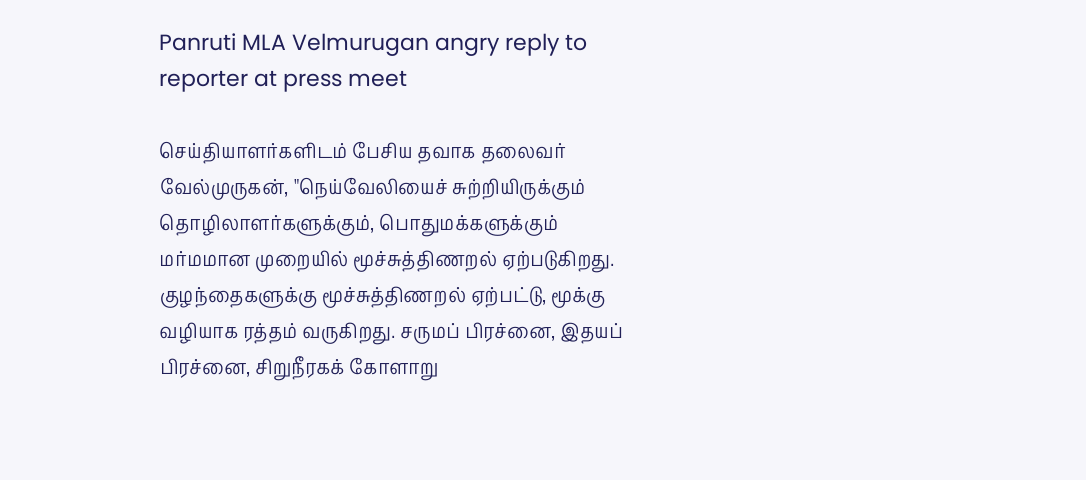Panruti MLA Velmurugan angry reply to reporter at press meet

செய்தியாளர்களிடம் பேசிய தவாக தலைவர் வேல்முருகன், "நெய்வேலியைச் சுற்றியிருக்கும் தொழிலாளர்களுக்கும், பொதுமக்களுக்கும் மர்மமான முறையில் மூச்சுத்திணறல் ஏற்படுகிறது. குழந்தைகளுக்கு மூச்சுத்திணறல் ஏற்பட்டு, மூக்கு வழியாக ரத்தம் வருகிறது. சருமப் பிரச்னை, இதயப் பிரச்னை, சிறுநீரகக் கோளாறு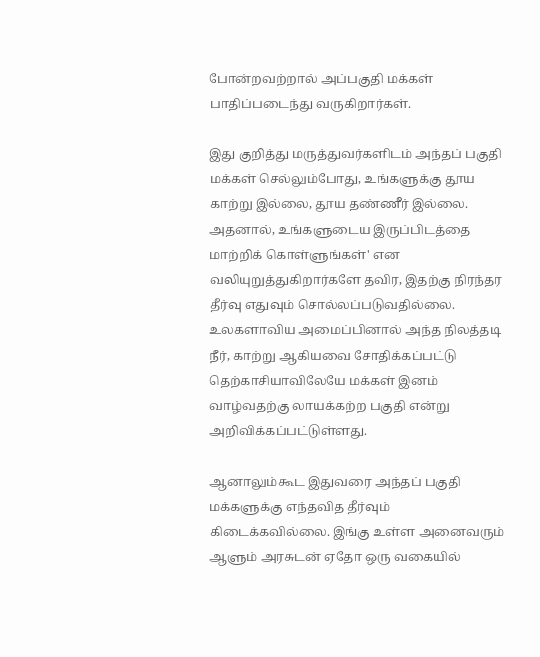போன்றவற்றால் அப்பகுதி மக்கள் பாதிப்படைந்து வருகிறார்கள்.

இது குறித்து மருத்துவர்களிடம் அந்தப் பகுதி மக்கள் செல்லும்போது, உங்களுக்கு தூய காற்று இல்லை, தூய தண்ணீர் இல்லை. அதனால், உங்களுடைய இருப்பிடத்தை மாற்றிக் கொள்ளுங்கள்' என வலியுறுத்துகிறார்களே தவிர, இதற்கு நிரந்தர தீர்வு எதுவும் சொல்லப்படுவதில்லை. உலகளாவிய அமைப்பினால் அந்த நிலத்தடி நீர், காற்று ஆகியவை சோதிக்கப்பட்டு தெற்காசியாவிலேயே மக்கள் இனம் வாழ்வதற்கு லாயக்கற்ற பகுதி என்று அறிவிக்கப்பட்டுள்ளது.

ஆனாலும்கூட இதுவரை அந்தப் பகுதி மக்களுக்கு எந்தவித தீர்வும் கிடைக்கவில்லை. இங்கு உள்ள அனைவரும் ஆளும் அரசுடன் ஏதோ ஒரு வகையில்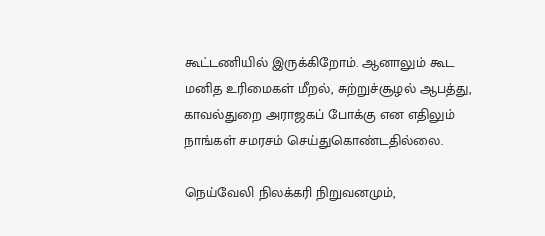கூட்டணியில் இருக்கிறோம். ஆனாலும் கூட மனித உரிமைகள் மீறல், சுற்றுச்சூழல் ஆபத்து, காவல்துறை அராஜகப் போக்கு என எதிலும் நாங்கள் சமரசம் செய்துகொண்டதில்லை.

நெய்வேலி நிலக்கரி நிறுவனமும்,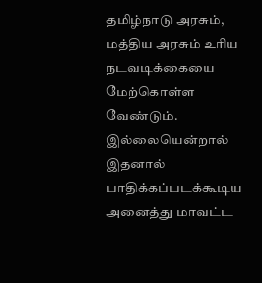தமிழ்நாடு அரசும், மத்திய அரசும் உரிய நடவடிக்கையை மேற்கொள்ள வேண்டும். இல்லையென்றால் இதனால் பாதிக்கப்படக்கூடிய அனைத்து மாவட்ட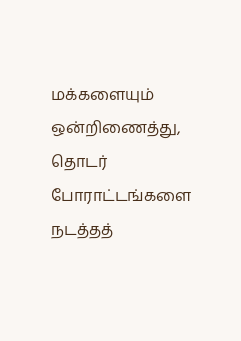மக்களையும் ஒன்றிணைத்து, தொடர் போராட்டங்களை நடத்தத்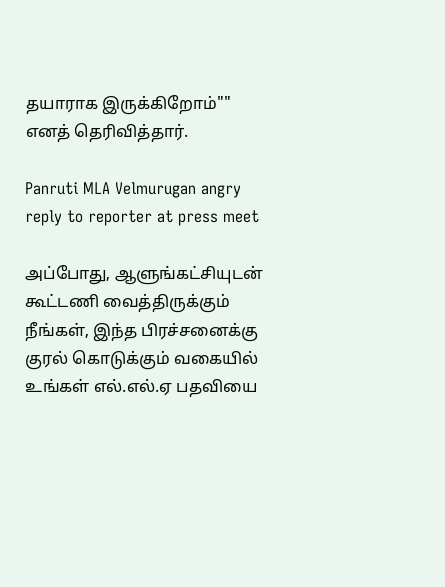தயாராக இருக்கிறோம்"" எனத் தெரிவித்தார்.

Panruti MLA Velmurugan angry reply to reporter at press meet

அப்போது, ஆளுங்கட்சியுடன் கூட்டணி வைத்திருக்கும் நீங்கள், இந்த பிரச்சனைக்கு குரல் கொடுக்கும் வகையில் உங்கள் எல்.எல்.ஏ பதவியை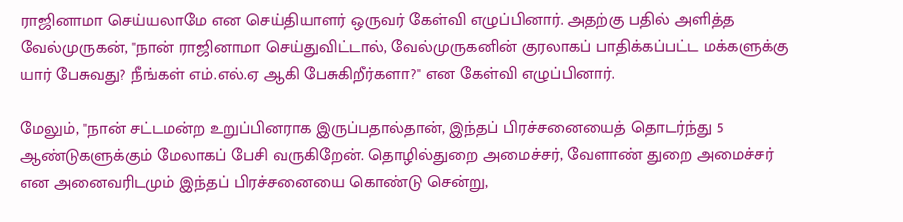ராஜினாமா செய்யலாமே என செய்தியாளர் ஒருவர் கேள்வி எழுப்பினார். அதற்கு பதில் அளித்த வேல்முருகன், "நான் ராஜினாமா செய்துவிட்டால், வேல்முருகனின் குரலாகப் பாதிக்கப்பட்ட மக்களுக்கு யார் பேசுவது? நீங்கள் எம்.எல்.ஏ ஆகி பேசுகிறீர்களா?" என கேள்வி எழுப்பினார்.

மேலும், "நான் சட்டமன்ற உறுப்பினராக இருப்பதால்தான், இந்தப் பிரச்சனையைத் தொடர்ந்து 5 ஆண்டுகளுக்கும் மேலாகப் பேசி வருகிறேன். தொழில்துறை அமைச்சர், வேளாண் துறை அமைச்சர் என அனைவரிடமும் இந்தப் பிரச்சனையை கொண்டு சென்று,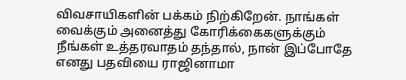விவசாயிகளின் பக்கம் நிற்கிறேன். நாங்கள் வைக்கும் அனைத்து கோரிக்கைகளுக்கும் நீங்கள் உத்தரவாதம் தந்தால், நான் இப்போதே எனது பதவியை ராஜினாமா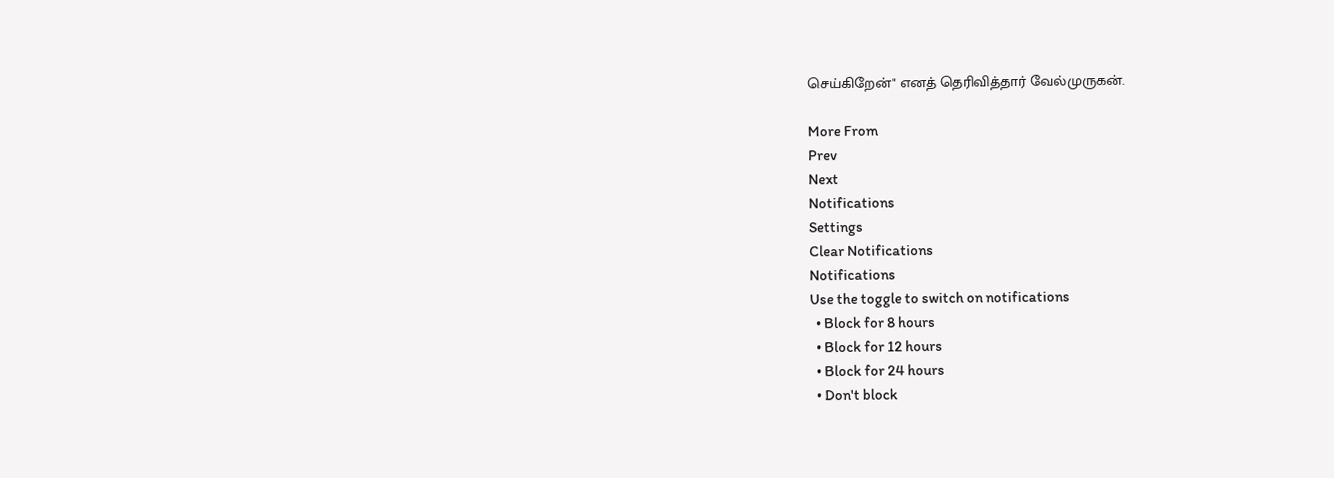செய்கிறேன்" எனத் தெரிவித்தார் வேல்முருகன்.

More From
Prev
Next
Notifications
Settings
Clear Notifications
Notifications
Use the toggle to switch on notifications
  • Block for 8 hours
  • Block for 12 hours
  • Block for 24 hours
  • Don't block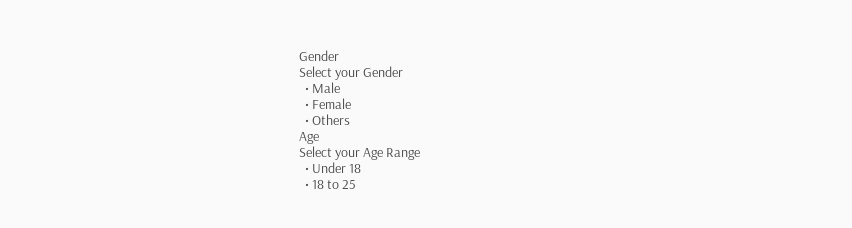Gender
Select your Gender
  • Male
  • Female
  • Others
Age
Select your Age Range
  • Under 18
  • 18 to 25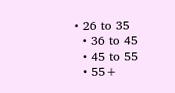• 26 to 35
  • 36 to 45
  • 45 to 55
  • 55+